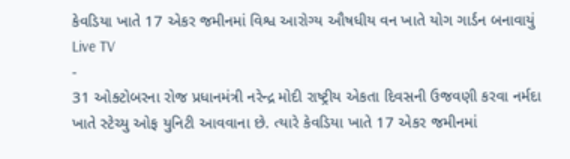કેવડિયા ખાતે 17 એકર જમીનમાં વિશ્વ આરોગ્ય ઔષધીય વન ખાતે યોગ ગાર્ડન બનાવાયું
Live TV
-
31 ઓક્ટોબરના રોજ પ્રધાનમંત્રી નરેન્દ્ર મોદી રાષ્ટ્રીય એકતા દિવસની ઉજવણી કરવા નર્મદા ખાતે સ્ટેચ્યુ ઓફ યુનિટી આવવાના છે. ત્યારે કેવડિયા ખાતે 17 એકર જમીનમાં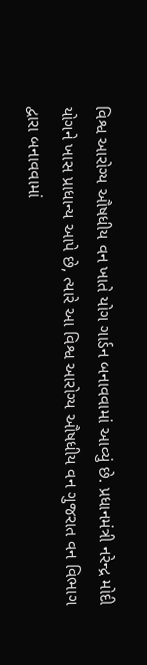વિશ્વ આરોગ્ય ઔષધીય વન ખાતે યોગ ગાર્ડન બનાવવામાં આવ્યું છે. પ્રધાનમંત્રી નરેન્દ્ર મોદી યોગને ખાસ પ્રાધાન્ય આપે છે, ત્યારે આ વિશ્વ આરોગ્ય ઔષધીય વન ગુજરાત વન વિભાગ દ્વારા બનાવવામાં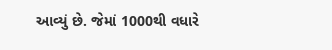આવ્યું છે. જેમાં 1000થી વધારે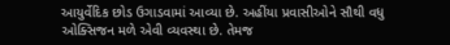આયુર્વેદિક છોડ ઉગાડવામાં આવ્યા છે. અહીંયા પ્રવાસીઓને સૌથી વધુ ઓક્સિજન મળે એવી વ્યવસ્થા છે. તેમજ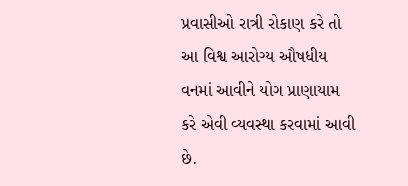પ્રવાસીઓ રાત્રી રોકાણ કરે તો આ વિશ્વ આરોગ્ય ઔષધીય વનમાં આવીને યોગ પ્રાણાયામ કરે એવી વ્યવસ્થા કરવામાં આવી છે.